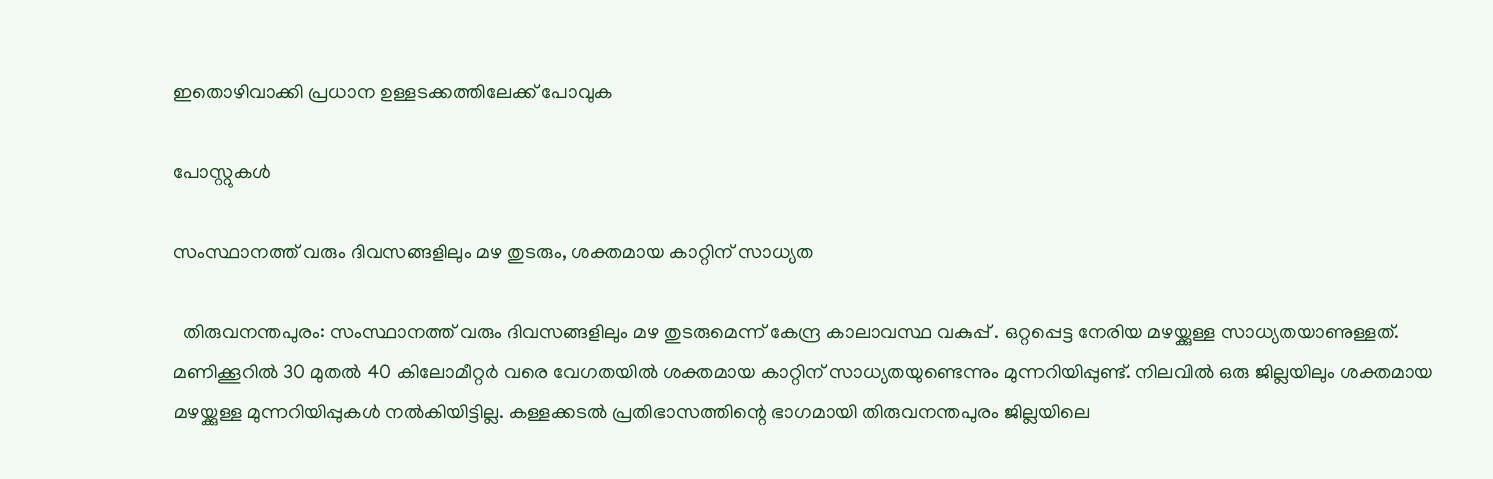ഇതൊഴിവാക്കി പ്രധാന ഉള്ളടക്കത്തിലേക്ക് പോവുക

പോസ്റ്റുകള്‍

സംസ്ഥാനത്ത് വരും ദിവസങ്ങളിലും മഴ തുടരും, ശക്തമായ കാറ്റിന് സാധ്യത

  തിരുവനന്തപുരം: സംസ്ഥാനത്ത് വരും ദിവസങ്ങളിലും മഴ തുടരുമെന്ന് കേന്ദ്ര കാലാവസ്ഥ വകുപ്പ് . ഒറ്റപ്പെട്ട നേരിയ മഴയ്ക്കുള്ള സാധ്യതയാണുള്ളത്. മണിക്കൂറില്‍ 30 മുതല്‍ 40 കിലോമീറ്റര്‍ വരെ വേഗതയില്‍ ശക്തമായ കാറ്റിന് സാധ്യതയുണ്ടെന്നും മുന്നറിയിപ്പുണ്ട്. നിലവില്‍ ഒരു ജില്ലയിലും ശക്തമായ മഴയ്ക്കുള്ള മുന്നറിയിപ്പുകള്‍ നല്‍കിയിട്ടില്ല. കള്ളക്കടല്‍ പ്രതിഭാസത്തിന്റെ ഭാഗമായി തിരുവനന്തപുരം ജില്ലയിലെ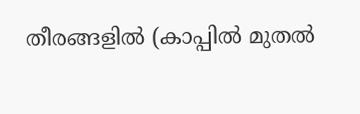തീരങ്ങളില്‍ (കാപ്പില്‍ മുതല്‍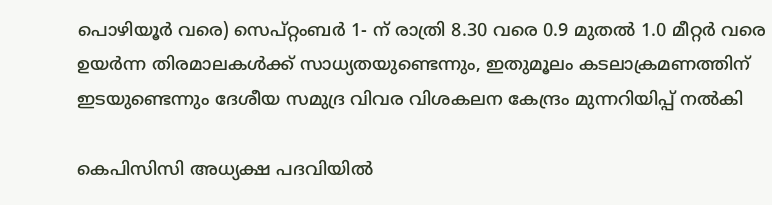പൊഴിയൂര്‍ വരെ) സെപ്റ്റംബര്‍ 1- ന് രാത്രി 8.30 വരെ 0.9 മുതല്‍ 1.0 മീറ്റര്‍ വരെ ഉയര്‍ന്ന തിരമാലകള്‍ക്ക് സാധ്യതയുണ്ടെന്നും, ഇതുമൂലം കടലാക്രമണത്തിന് ഇടയുണ്ടെന്നും ദേശീയ സമുദ്ര വിവര വിശകലന കേന്ദ്രം മുന്നറിയിപ്പ് നല്‍കി

കെപിസിസി അധ്യക്ഷ പദവിയില്‍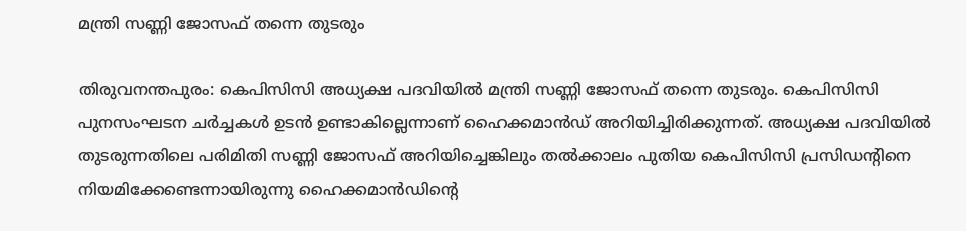മന്ത്രി സണ്ണി ജോസഫ് തന്നെ തുടരും

തിരുവനന്തപുരം: കെപിസിസി അധ്യക്ഷ പദവിയില്‍ മന്ത്രി സണ്ണി ജോസഫ് തന്നെ തുടരും. കെപിസിസി പുനസംഘടന ചര്‍ച്ചകള്‍ ഉടന്‍ ഉണ്ടാകില്ലെന്നാണ് ഹൈക്കമാന്‍ഡ് അറിയിച്ചിരിക്കുന്നത്. അധ്യക്ഷ പദവിയില്‍ തുടരുന്നതിലെ പരിമിതി സണ്ണി ജോസഫ് അറിയിച്ചെങ്കിലും തല്‍ക്കാലം പുതിയ കെപിസിസി പ്രസിഡന്റിനെ നിയമിക്കേണ്ടെന്നായിരുന്നു ഹൈക്കമാന്‍ഡിന്റെ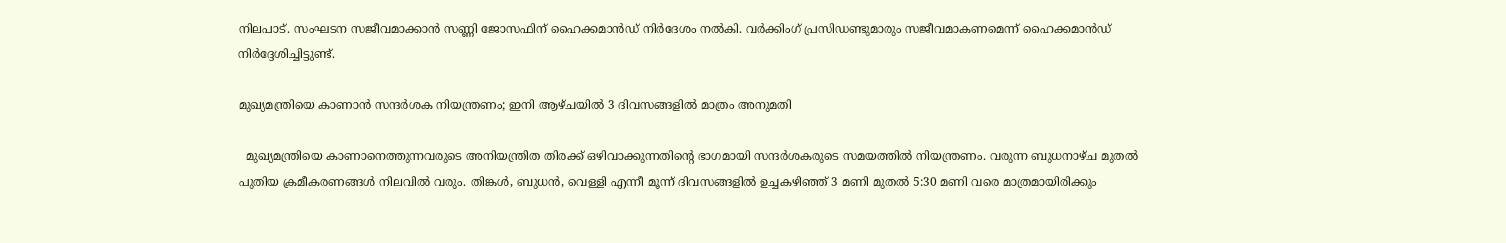നിലപാട്. സംഘടന സജീവമാക്കാന്‍ സണ്ണി ജോസഫിന് ഹൈക്കമാന്‍ഡ് നിര്‍ദേശം നല്‍കി. വര്‍ക്കിംഗ് പ്രസിഡണ്ടുമാരും സജീവമാകണമെന്ന് ഹൈക്കമാന്‍ഡ് നിര്‍ദ്ദേശിച്ചിട്ടുണ്ട്.

മുഖ്യമന്ത്രിയെ കാണാൻ സന്ദർശക നിയന്ത്രണം; ഇനി ആഴ്ചയിൽ 3 ദിവസങ്ങളിൽ മാത്രം അനുമതി

  മുഖ്യമന്ത്രിയെ കാണാനെത്തുന്നവരുടെ അനിയന്ത്രിത തിരക്ക് ഒഴിവാക്കുന്നതിന്റെ ഭാഗമായി സന്ദർശകരുടെ സമയത്തിൽ നിയന്ത്രണം. വരുന്ന ബുധനാഴ്ച മുതൽ പുതിയ ക്രമീകരണങ്ങൾ നിലവിൽ വരും. തിങ്കൾ, ബുധൻ, വെള്ളി എന്നീ മൂന്ന് ദിവസങ്ങളിൽ ഉച്ചകഴിഞ്ഞ് 3 മണി മുതൽ 5:30 മണി വരെ മാത്രമായിരിക്കും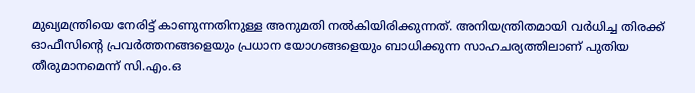മുഖ്യമന്ത്രിയെ നേരിട്ട് കാണുന്നതിനുള്ള അനുമതി നൽകിയിരിക്കുന്നത്. അനിയന്ത്രിതമായി വർധിച്ച തിരക്ക് ഓഫീസിന്റെ പ്രവർത്തനങ്ങളെയും പ്രധാന യോഗങ്ങളെയും ബാധിക്കുന്ന സാഹചര്യത്തിലാണ് പുതിയ തീരുമാനമെന്ന് സി.എം.ഒ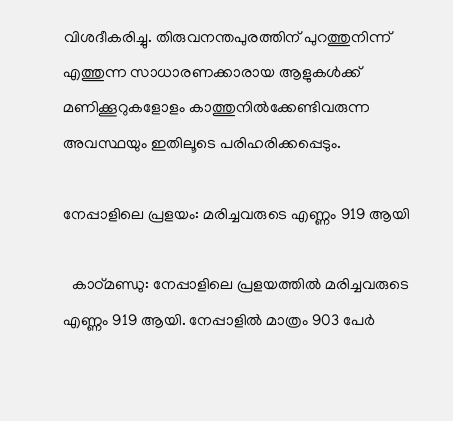വിശദീകരിച്ചു. തിരുവനന്തപുരത്തിന് പുറത്തുനിന്ന് എത്തുന്ന സാധാരണക്കാരായ ആളുകൾക്ക് മണിക്കൂറുകളോളം കാത്തുനിൽക്കേണ്ടിവരുന്ന അവസ്ഥയും ഇതിലൂടെ പരിഹരിക്കപ്പെടും.

നേപ്പാളിലെ പ്രളയം: മരിച്ചവരുടെ എണ്ണം 919 ആയി

  കാഠ്മണ്ഡു: നേപ്പാളിലെ പ്രളയത്തില്‍ മരിച്ചവരുടെ എണ്ണം 919 ആയി. നേപ്പാളില്‍ മാത്രം 903 പേര്‍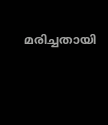മരിച്ചതായി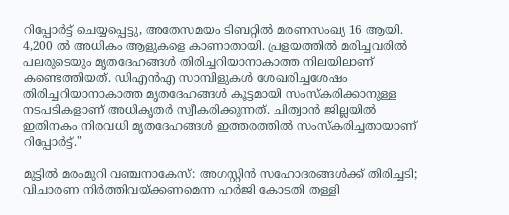റിപ്പോര്‍ട്ട് ചെയ്യപ്പെട്ടു, അതേസമയം ടിബറ്റില്‍ മരണസംഖ്യ 16 ആയി. 4,200 ല്‍ അധികം ആളുകളെ കാണാതായി. പ്രളയത്തില്‍ മരിച്ചവരില്‍ പലരുടെയും മൃതദേഹങ്ങള്‍ തിരിച്ചറിയാനാകാത്ത നിലയിലാണ് കണ്ടെത്തിയത്. ഡിഎന്‍എ സാമ്പിളുകള്‍ ശേഖരിച്ചശേഷം തിരിച്ചറിയാനാകാത്ത മൃതദേഹങ്ങള്‍ കൂട്ടമായി സംസ്‌കരിക്കാനുള്ള നടപടികളാണ് അധികൃതര്‍ സ്വീകരിക്കുന്നത്. ചിത്വാന്‍ ജില്ലയില്‍ ഇതിനകം നിരവധി മൃതദേഹങ്ങള്‍ ഇത്തരത്തില്‍ സംസ്‌കരിച്ചതായാണ് റിപ്പോര്‍ട്ട്."

മുട്ടിൽ മരംമുറി വഞ്ചനാകേസ്: അഗസ്റ്റിൻ സഹോദരങ്ങൾക്ക് തിരിച്ചടി; വിചാരണ നിർത്തിവയ്ക്കണമെന്ന ഹർജി കോടതി തള്ളി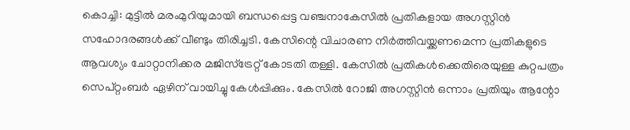കൊച്ചി: മുട്ടിൽ മരംമുറിയുമായി ബന്ധപ്പെട്ട വഞ്ചനാകേസിൽ പ്രതികളായ അഗസ്റ്റിൻ സഹോദരങ്ങൾക്ക് വീണ്ടും തിരിച്ചടി. കേസിന്റെ വിചാരണ നിർത്തിവയ്ക്കണമെന്ന പ്രതികളുടെ ആവശ്യം ചോറ്റാനിക്കര മജിസ്ട്രേറ്റ് കോടതി തള്ളി. കേസിൽ പ്രതികൾക്കെതിരെയുള്ള കുറ്റപത്രം സെപ്റ്റംബർ ഏഴിന് വായിച്ചു കേൾപ്പിക്കും. കേസിൽ റോജി അഗസ്റ്റിൻ ഒന്നാം പ്രതിയും ആന്റോ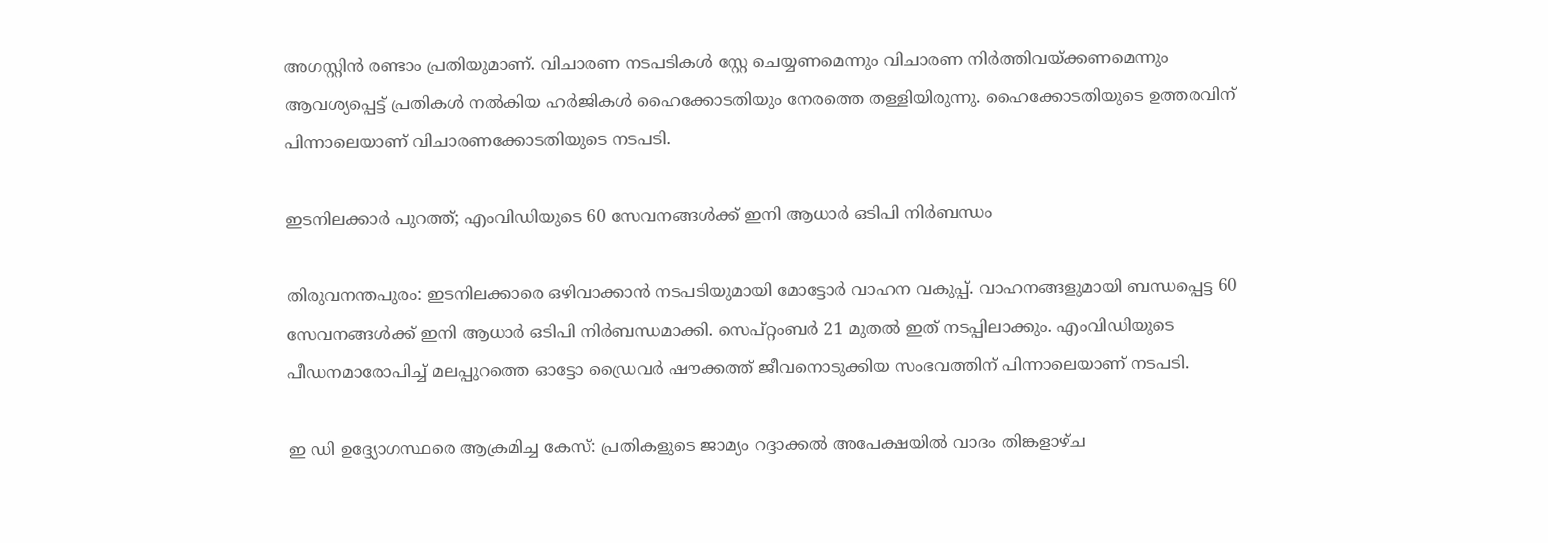അഗസ്റ്റിൻ രണ്ടാം പ്രതിയുമാണ്. വിചാരണ നടപടികൾ സ്റ്റേ ചെയ്യണമെന്നും വിചാരണ നിർത്തിവയ്ക്കണമെന്നും ആവശ്യപ്പെട്ട് പ്രതികൾ നൽകിയ ഹർജികൾ ഹൈക്കോടതിയും നേരത്തെ തള്ളിയിരുന്നു. ഹൈക്കോടതിയുടെ ഉത്തരവിന് പിന്നാലെയാണ് വിചാരണക്കോടതിയുടെ നടപടി.

ഇടനിലക്കാര്‍ പുറത്ത്; എംവിഡിയുടെ 60 സേവനങ്ങള്‍ക്ക് ഇനി ആധാര്‍ ഒടിപി നിര്‍ബന്ധം

തിരുവനന്തപുരം: ഇടനിലക്കാരെ ഒഴിവാക്കാന്‍ നടപടിയുമായി മോട്ടോര്‍ വാഹന വകുപ്പ്. വാഹനങ്ങളുമായി ബന്ധപ്പെട്ട 60 സേവനങ്ങള്‍ക്ക് ഇനി ആധാര്‍ ഒടിപി നിര്‍ബന്ധമാക്കി. സെപ്റ്റംബര്‍ 21 മുതല്‍ ഇത് നടപ്പിലാക്കും. എംവിഡിയുടെ പീഡനമാരോപിച്ച് മലപ്പുറത്തെ ഓട്ടോ ഡ്രൈവര്‍ ഷൗക്കത്ത്‌ ജീവനൊടുക്കിയ സംഭവത്തിന് പിന്നാലെയാണ് നടപടി.

ഇ ഡി ഉദ്ദ്യോഗസ്ഥരെ ആക്രമിച്ച കേസ്: പ്രതികളുടെ ജാമ്യം റദ്ദാക്കല്‍ അപേക്ഷയില്‍ വാദം തിങ്കളാഴ്ച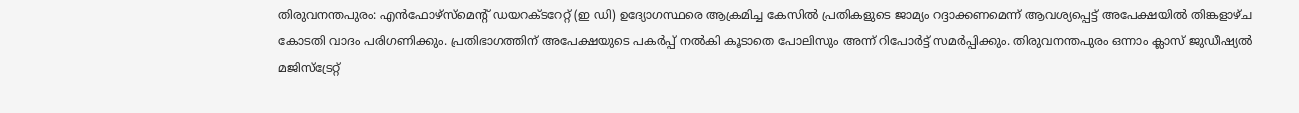തിരുവനന്തപുരം: എന്‍ഫോഴ്‌സ്‌മെന്റ് ഡയറക്ടറേറ്റ് (ഇ ഡി) ഉദ്യോഗസ്ഥരെ ആക്രമിച്ച കേസില്‍ പ്രതികളുടെ ജാമ്യം റദ്ദാക്കണമെന്ന് ആവശ്യപ്പെട്ട് അപേക്ഷയില്‍ തിങ്കളാഴ്ച കോടതി വാദം പരിഗണിക്കും. പ്രതിഭാഗത്തിന് അപേക്ഷയുടെ പകര്‍പ്പ് നല്‍കി കൂടാതെ പോലിസും അന്ന് റിപോര്‍ട്ട് സമര്‍പ്പിക്കും. തിരുവനന്തപുരം ഒന്നാം ക്ലാസ് ജുഡീഷ്യല്‍ മജിസ്‌ട്രേറ്റ്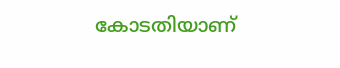കോടതിയാണ്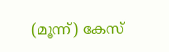(മൂന്ന്) കേസ്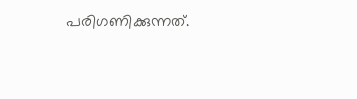പരിഗണിക്കുന്നത്.